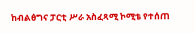ከብልፅግና ፓርቲ ሥራ አስፈጻሚ ኮሚቴ የተሰጠ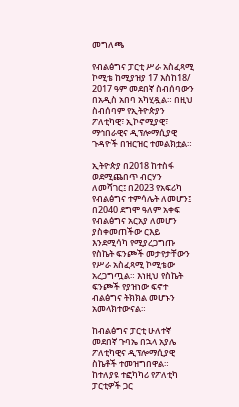መግለጫ

የብልፅግና ፓርቲ ሥራ አስፈጻሚ ኮሚቴ ከሚያዝያ 17 እስከ18/ 2017 ዓም መደበኛ ስብሰባውን በአዲስ አበባ አካሂዷል። በዚህ ስብሰባም የኢትዮጵያን ፖለቲካዊ፣ ኢኮኖሚያዊ፣ ማኅበራዊና ዲፕሎማሲያዊ ጉዳዮች በዝርዝር ተመልክቷል።

ኢትዮጵያ በ2018 ከተስፋ ወደሚጨበጥ ብርሃን ለመሻገር፤ በ2023 የአፍሪካ የብልፅግና ተምሳሌት ለመሆን፤ በ2040 ደግሞ ዓለም አቀፍ የብልፅግና አርአያ ለመሆን ያስቀመጠችው ርእይ እንደሚሳካ የሚያረጋግጡ የስኬት ፍንጮች መታየታቸውን የሥራ አስፈጻሚ ኮሚቴው አረጋግጧል። እነዚህ የስኬት ፍንጮች የያዝነው ፍኖተ ብልፅግና ትክክል መሆኑን አመላክተውናል።

ከብልፅግና ፓርቲ ሁለተኛ መደበኛ ጉባኤ በኋላ አያሌ ፖለቲካዊና ዲፕሎማሲያዊ ስኬቶች ተመዝግበዋል። ከተለያዩ ተፎካካሪ የፖለቲካ ፓርቲዎች ጋር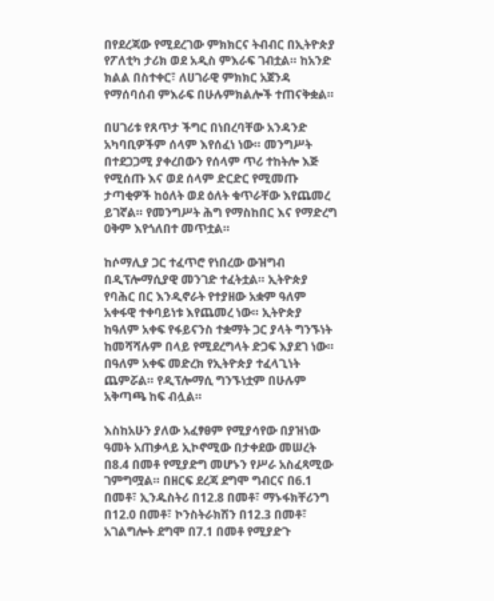በየደረጃው የሚደረገው ምክክርና ትብብር በኢትዮጵያ የፖለቲካ ታሪክ ወደ አዲስ ምእራፍ ገብቷል። ከአንድ ክልል በስተቀር፣ ለሀገራዊ ምክክር አጀንዳ የማሰባሰብ ምእራፍ በሁሉምክልሎች ተጠናቅቋል።

በሀገሪቱ የጸጥታ ችግር በነበረባቸው አንዳንድ አካባቢዎችም ሰላም እየሰፈነ ነው። መንግሥት በተደጋጋሚ ያቀረበውን የሰላም ጥሪ ተከትሎ እጅ የሚሰጡ እና ወደ ሰላም ድርድር የሚመጡ ታጣቂዎች ከዕለት ወደ ዕለት ቁጥራቸው እየጨመረ ይገኛል። የመንግሥት ሕግ የማስከበር እና የማድረግ ዐቅም እየጎለበተ መጥቷል።

ከሶማሊያ ጋር ተፈጥሮ የነበረው ውዝግብ በዲፕሎማሲያዊ መንገድ ተፈትቷል። ኢትዮጵያ የባሕር በር እንዲኖራት የተያዘው አቋም ዓለም አቀፋዊ ተቀባይነቱ እየጨመረ ነው። ኢትዮጵያ ከዓለም አቀፍ የፋይናንስ ተቋማት ጋር ያላት ግንኙነት ከመሻሻሉም በላይ የሚደረግላት ድጋፍ እያደገ ነው። በዓለም አቀፍ መድረክ የኢትዮጵያ ተፈላጊነት ጨምሯል። የዲፕሎማሲ ግንኙነቷም በሁሉም አቅጣጫ ከፍ ብሏል።

እስከአሁን ያለው አፈፃፀም የሚያሳየው በያዝነው ዓመት አጠቃላይ ኢኮኖሚው በታቀደው መሠረት በ8.4 በመቶ የሚያድግ መሆኑን የሥራ አስፈጻሚው ገምግሟል። በዘርፍ ደረጃ ደግሞ ግብርና በ6.1 በመቶ፣ ኢንዱስትሪ በ12.8 በመቶ፣ ማኑፋክቸሪንግ በ12.0 በመቶ፣ ኮንስትራክሽን በ12.3 በመቶ፣ አገልግሎት ደግሞ በ7.1 በመቶ የሚያድጉ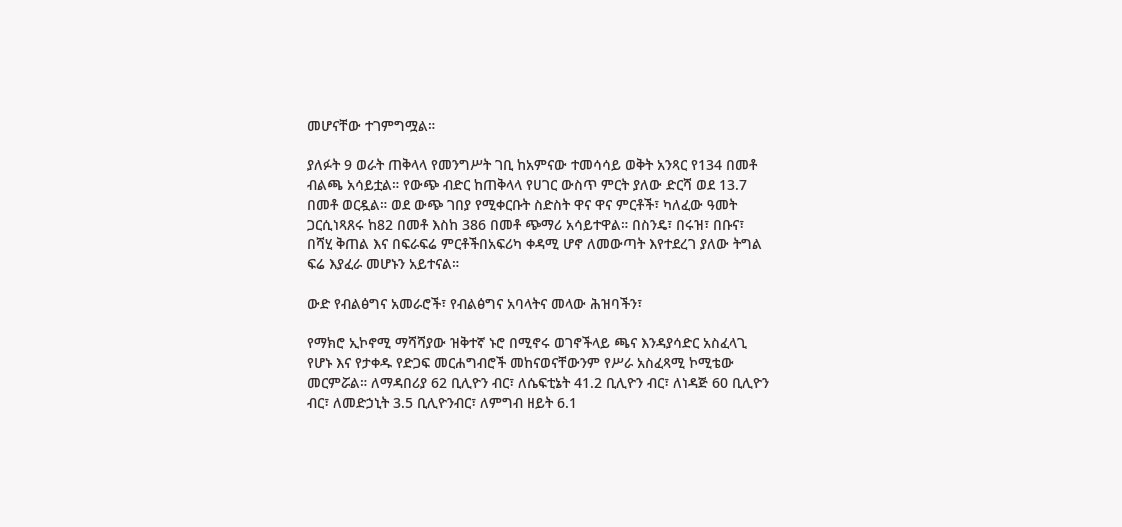መሆናቸው ተገምግሟል።

ያለፉት 9 ወራት ጠቅላላ የመንግሥት ገቢ ከአምናው ተመሳሳይ ወቅት አንጻር የ134 በመቶ ብልጫ አሳይቷል። የውጭ ብድር ከጠቅላላ የሀገር ውስጥ ምርት ያለው ድርሻ ወደ 13.7 በመቶ ወርዷል። ወደ ውጭ ገበያ የሚቀርቡት ስድስት ዋና ዋና ምርቶች፣ ካለፈው ዓመት ጋርሲነጻጸሩ ከ82 በመቶ እስከ 386 በመቶ ጭማሪ አሳይተዋል። በስንዴ፣ በሩዝ፣ በቡና፣ በሻሂ ቅጠል እና በፍራፍሬ ምርቶችበአፍሪካ ቀዳሚ ሆኖ ለመውጣት እየተደረገ ያለው ትግል ፍሬ እያፈራ መሆኑን አይተናል።

ውድ የብልፅግና አመራሮች፣ የብልፅግና አባላትና መላው ሕዝባችን፣

የማክሮ ኢኮኖሚ ማሻሻያው ዝቅተኛ ኑሮ በሚኖሩ ወገኖችላይ ጫና እንዳያሳድር አስፈላጊ የሆኑ እና የታቀዱ የድጋፍ መርሐግብሮች መከናወናቸውንም የሥራ አስፈጻሚ ኮሚቴው መርምሯል። ለማዳበሪያ 62 ቢሊዮን ብር፣ ለሴፍቲኔት 41.2 ቢሊዮን ብር፣ ለነዳጅ 60 ቢሊዮን ብር፣ ለመድኃኒት 3.5 ቢሊዮንብር፣ ለምግብ ዘይት 6.1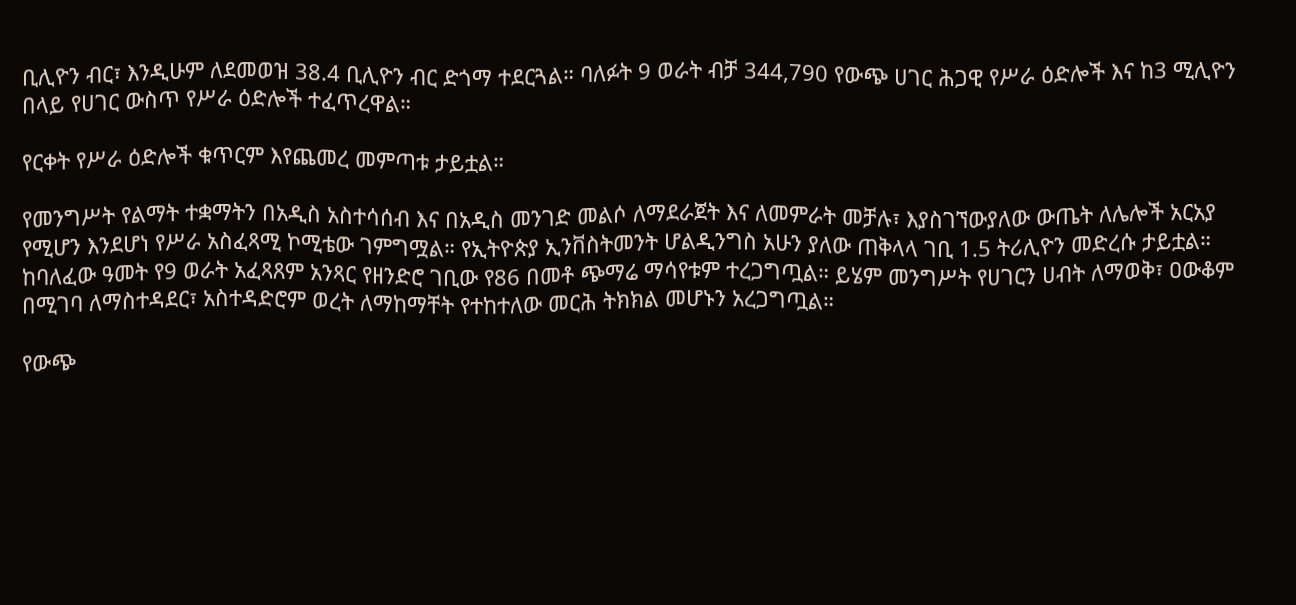ቢሊዮን ብር፣ እንዲሁም ለደመወዝ 38.4 ቢሊዮን ብር ድጎማ ተደርጓል። ባለፉት 9 ወራት ብቻ 344,790 የውጭ ሀገር ሕጋዊ የሥራ ዕድሎች እና ከ3 ሚሊዮን በላይ የሀገር ውስጥ የሥራ ዕድሎች ተፈጥረዋል።

የርቀት የሥራ ዕድሎች ቁጥርም እየጨመረ መምጣቱ ታይቷል።

የመንግሥት የልማት ተቋማትን በአዲስ አስተሳሰብ እና በአዲስ መንገድ መልሶ ለማደራጀት እና ለመምራት መቻሉ፣ እያስገኘውያለው ውጤት ለሌሎች አርአያ የሚሆን እንደሆነ የሥራ አስፈጻሚ ኮሚቴው ገምግሟል። የኢትዮጵያ ኢንቨስትመንት ሆልዲንግስ አሁን ያለው ጠቅላላ ገቢ 1.5 ትሪሊዮን መድረሱ ታይቷል። ከባለፈው ዓመት የ9 ወራት አፈጻጸም አንጻር የዘንድሮ ገቢው የ86 በመቶ ጭማሬ ማሳየቱም ተረጋግጧል። ይሄም መንግሥት የሀገርን ሀብት ለማወቅ፣ ዐውቆም በሚገባ ለማስተዳደር፣ አስተዳድሮም ወረት ለማከማቸት የተከተለው መርሕ ትክክል መሆኑን አረጋግጧል።

የውጭ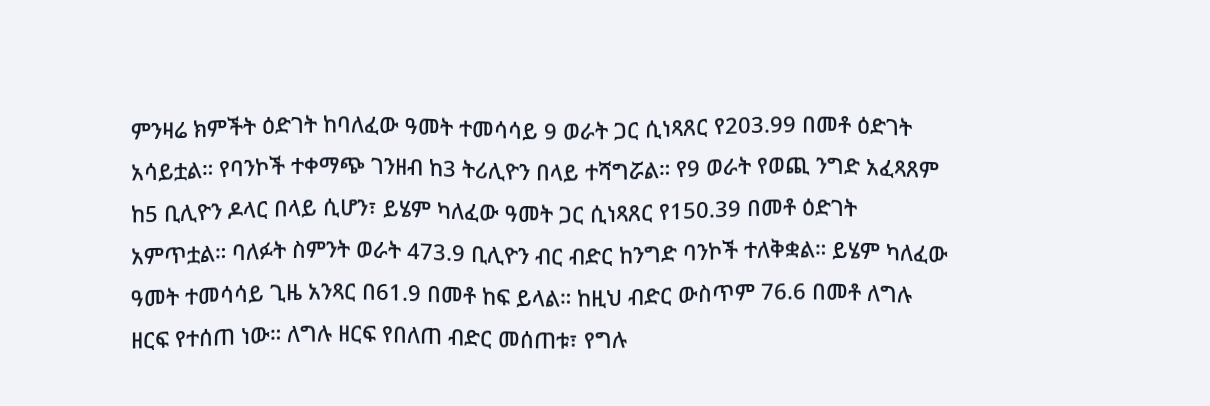ምንዛሬ ክምችት ዕድገት ከባለፈው ዓመት ተመሳሳይ 9 ወራት ጋር ሲነጻጸር የ203.99 በመቶ ዕድገት አሳይቷል። የባንኮች ተቀማጭ ገንዘብ ከ3 ትሪሊዮን በላይ ተሻግሯል። የ9 ወራት የወጪ ንግድ አፈጻጸም ከ5 ቢሊዮን ዶላር በላይ ሲሆን፣ ይሄም ካለፈው ዓመት ጋር ሲነጻጸር የ150.39 በመቶ ዕድገት አምጥቷል። ባለፉት ስምንት ወራት 473.9 ቢሊዮን ብር ብድር ከንግድ ባንኮች ተለቅቋል። ይሄም ካለፈው ዓመት ተመሳሳይ ጊዜ አንጻር በ61.9 በመቶ ከፍ ይላል። ከዚህ ብድር ውስጥም 76.6 በመቶ ለግሉ ዘርፍ የተሰጠ ነው። ለግሉ ዘርፍ የበለጠ ብድር መሰጠቱ፣ የግሉ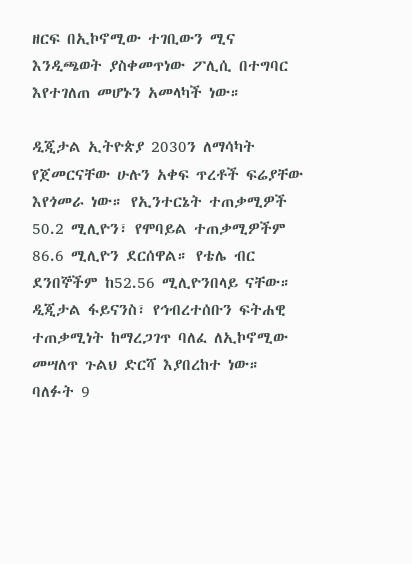ዘርፍ በኢኮኖሚው ተገቢውን ሚና እንዲጫወት ያስቀመጥነው ፖሊሲ በተግባር እየተገለጠ መሆኑን አመላካች ነው።

ዲጂታል ኢትዮጵያ 2030ን ለማሳካት የጀመርናቸው ሁሉን አቀፍ ጥረቶች ፍሬያቸው እየጎመራ ነው። የኢንተርኔት ተጠቃሚዎች 50.2 ሚሊዮን፣ የሞባይል ተጠቃሚዎችም 86.6 ሚሊዮን ደርሰዋል። የቴሌ ብር ደንበኞችም ከ52.56 ሚሊዮንበላይ ናቸው። ዲጂታል ፋይናንስ፣ የኅብረተሰቡን ፍትሐዊ ተጠቃሚነት ከማረጋገጥ ባለፈ ለኢኮኖሚው መሣለጥ ጉልህ ድርሻ እያበረከተ ነው። ባለፉት 9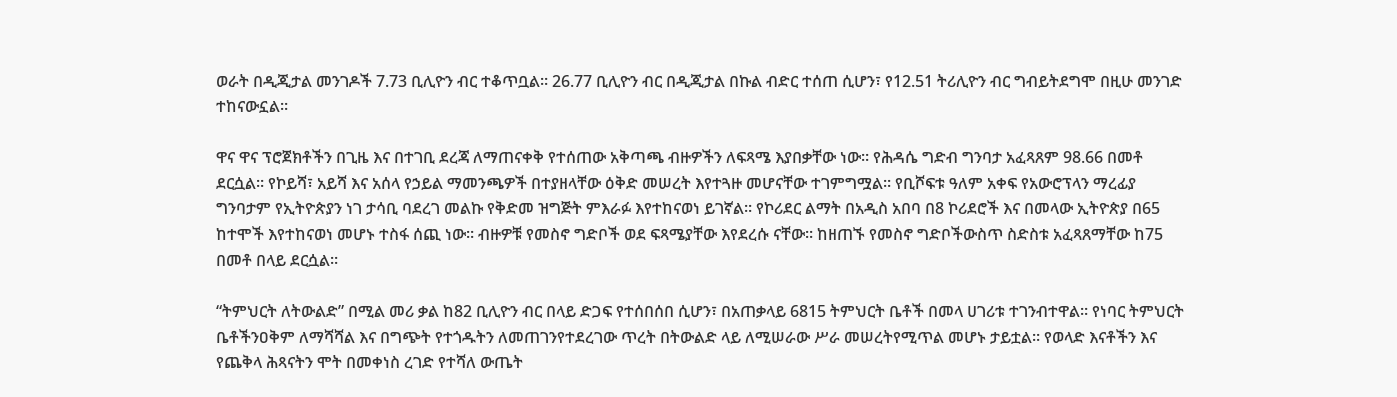ወራት በዲጂታል መንገዶች 7.73 ቢሊዮን ብር ተቆጥቧል። 26.77 ቢሊዮን ብር በዲጂታል በኩል ብድር ተሰጠ ሲሆን፣ የ12.51 ትሪሊዮን ብር ግብይትደግሞ በዚሁ መንገድ ተከናውኗል።

ዋና ዋና ፕሮጀክቶችን በጊዜ እና በተገቢ ደረጃ ለማጠናቀቅ የተሰጠው አቅጣጫ ብዙዎችን ለፍጻሜ እያበቃቸው ነው። የሕዳሴ ግድብ ግንባታ አፈጻጸም 98.66 በመቶ ደርሷል። የኮይሻ፣ አይሻ እና አሰላ የኃይል ማመንጫዎች በተያዘላቸው ዕቅድ መሠረት እየተጓዙ መሆናቸው ተገምግሟል። የቢሾፍቱ ዓለም አቀፍ የአውሮፕላን ማረፊያ ግንባታም የኢትዮጵያን ነገ ታሳቢ ባደረገ መልኩ የቅድመ ዝግጅት ምእራፉ እየተከናወነ ይገኛል። የኮሪደር ልማት በአዲስ አበባ በ8 ኮሪደሮች እና በመላው ኢትዮጵያ በ65 ከተሞች እየተከናወነ መሆኑ ተስፋ ሰጪ ነው። ብዙዎቹ የመስኖ ግድቦች ወደ ፍጻሜያቸው እየደረሱ ናቸው። ከዘጠኙ የመስኖ ግድቦችውስጥ ስድስቱ አፈጻጸማቸው ከ75 በመቶ በላይ ደርሷል።

“ትምህርት ለትውልድ” በሚል መሪ ቃል ከ82 ቢሊዮን ብር በላይ ድጋፍ የተሰበሰበ ሲሆን፣ በአጠቃላይ 6815 ትምህርት ቤቶች በመላ ሀገሪቱ ተገንብተዋል። የነባር ትምህርት ቤቶችንዐቅም ለማሻሻል እና በግጭት የተጎዱትን ለመጠገንየተደረገው ጥረት በትውልድ ላይ ለሚሠራው ሥራ መሠረትየሚጥል መሆኑ ታይቷል። የወላድ እናቶችን እና የጨቅላ ሕጻናትን ሞት በመቀነስ ረገድ የተሻለ ውጤት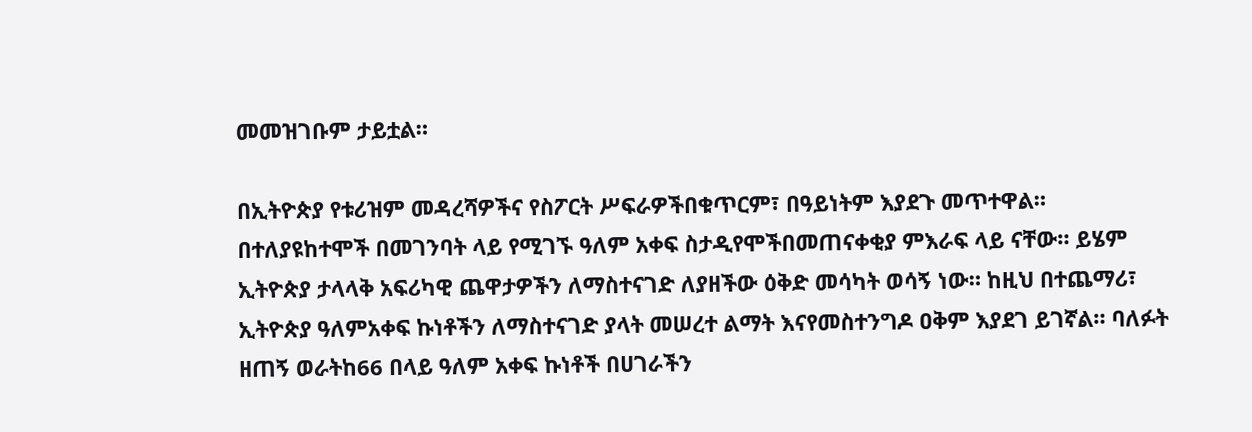መመዝገቡም ታይቷል።

በኢትዮጵያ የቱሪዝም መዳረሻዎችና የስፖርት ሥፍራዎችበቁጥርም፣ በዓይነትም እያደጉ መጥተዋል። በተለያዩከተሞች በመገንባት ላይ የሚገኙ ዓለም አቀፍ ስታዲየሞችበመጠናቀቂያ ምእራፍ ላይ ናቸው። ይሄም ኢትዮጵያ ታላላቅ አፍሪካዊ ጨዋታዎችን ለማስተናገድ ለያዘችው ዕቅድ መሳካት ወሳኝ ነው። ከዚህ በተጨማሪ፣ ኢትዮጵያ ዓለምአቀፍ ኩነቶችን ለማስተናገድ ያላት መሠረተ ልማት እናየመስተንግዶ ዐቅም እያደገ ይገኛል። ባለፉት ዘጠኝ ወራትከ66 በላይ ዓለም አቀፍ ኩነቶች በሀገራችን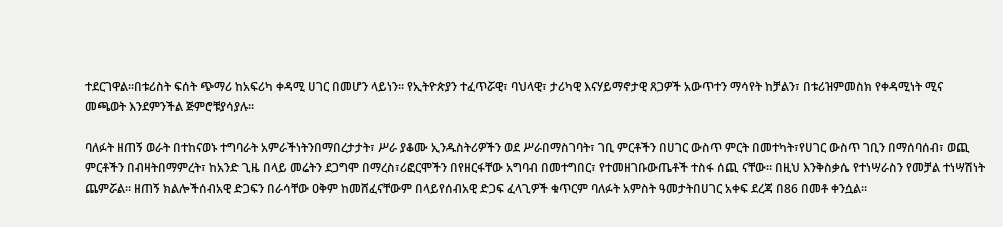ተደርገዋል።በቱሪስት ፍሰት ጭማሪ ከአፍሪካ ቀዳሚ ሀገር በመሆን ላይነን። የኢትዮጵያን ተፈጥሯዊ፣ ባህላዊ፣ ታሪካዊ እናሃይማኖታዊ ጸጋዎች አውጥተን ማሳየት ከቻልን፣ በቱሪዝምመስክ የቀዳሚነት ሚና መጫወት እንደምንችል ጅምሮቹያሳያሉ።

ባለፉት ዘጠኝ ወራት በተከናወኑ ተግባራት አምራችነትንበማበረታታት፣ ሥራ ያቆሙ ኢንዱስትሪዎችን ወደ ሥራበማስገባት፣ ገቢ ምርቶችን በሀገር ውስጥ ምርት በመተካት፣የሀገር ውስጥ ገቢን በማሰባሰብ፣ ወጪ ምርቶችን በብዛትበማምረት፣ ከአንድ ጊዜ በላይ መሬትን ደጋግሞ በማረስ፣ሪፎርሞችን በየዘርፋቸው አግባብ በመተግበር፣ የተመዘገቡውጤቶች ተስፋ ሰጪ ናቸው። በዚህ እንቅስቃሴ የተነሣራስን የመቻል ተነሣሽነት ጨምሯል። ዘጠኝ ክልሎችሰብአዊ ድጋፍን በራሳቸው ዐቅም ከመሸፈናቸውም በላይየሰብአዊ ድጋፍ ፈላጊዎች ቁጥርም ባለፉት አምስት ዓመታትበሀገር አቀፍ ደረጃ በ86 በመቶ ቀንሷል።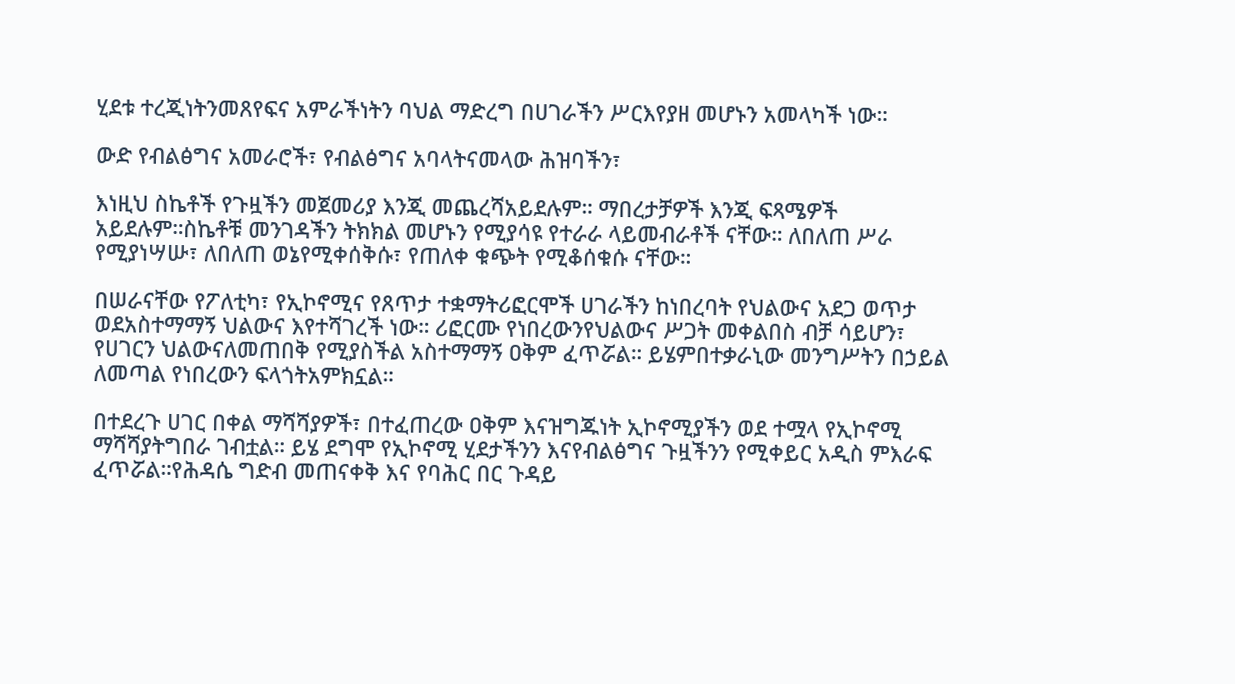ሂደቱ ተረጂነትንመጸየፍና አምራችነትን ባህል ማድረግ በሀገራችን ሥርእየያዘ መሆኑን አመላካች ነው።

ውድ የብልፅግና አመራሮች፣ የብልፅግና አባላትናመላው ሕዝባችን፣

እነዚህ ስኬቶች የጉዟችን መጀመሪያ እንጂ መጨረሻአይደሉም። ማበረታቻዎች እንጂ ፍጻሜዎች አይደሉም።ስኬቶቹ መንገዳችን ትክክል መሆኑን የሚያሳዩ የተራራ ላይመብራቶች ናቸው። ለበለጠ ሥራ የሚያነሣሡ፣ ለበለጠ ወኔየሚቀሰቅሱ፣ የጠለቀ ቁጭት የሚቆሰቁሱ ናቸው።

በሠራናቸው የፖለቲካ፣ የኢኮኖሚና የጸጥታ ተቋማትሪፎርሞች ሀገራችን ከነበረባት የህልውና አደጋ ወጥታ ወደአስተማማኝ ህልውና እየተሻገረች ነው። ሪፎርሙ የነበረውንየህልውና ሥጋት መቀልበስ ብቻ ሳይሆን፣ የሀገርን ህልውናለመጠበቅ የሚያስችል አስተማማኝ ዐቅም ፈጥሯል። ይሄምበተቃራኒው መንግሥትን በኃይል ለመጣል የነበረውን ፍላጎትአምክኗል።

በተደረጉ ሀገር በቀል ማሻሻያዎች፣ በተፈጠረው ዐቅም እናዝግጁነት ኢኮኖሚያችን ወደ ተሟላ የኢኮኖሚ ማሻሻያትግበራ ገብቷል። ይሄ ደግሞ የኢኮኖሚ ሂደታችንን እናየብልፅግና ጉዟችንን የሚቀይር አዲስ ምእራፍ ፈጥሯል።የሕዳሴ ግድብ መጠናቀቅ እና የባሕር በር ጉዳይ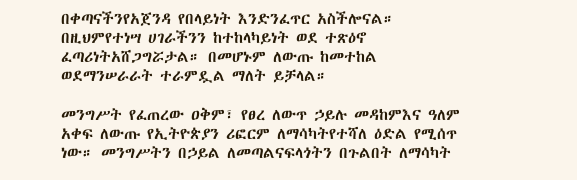በቀጣናችንየአጀንዳ የበላይነት እንድንፈጥር አስችሎናል። በዚህምየተነሣ ሀገራችንን ከተከላካይነት ወደ ተጽዕኖ ፈጣሪነትአሸጋግሯታል። በመሆኑም ለውጡ ከመተከል ወደማንሠራራት ተራምዷል ማለት ይቻላል።

መንግሥት የፈጠረው ዐቅም፣ የፀረ ለውጥ ኃይሉ መዳከምእና ዓለም አቀፍ ለውጡ የኢትዮጵያን ሪፎርም ለማሳካትየተሻለ ዕድል የሚሰጥ ነው። መንግሥትን በኃይል ለመጣልናፍላጎትን በጉልበት ለማሳካት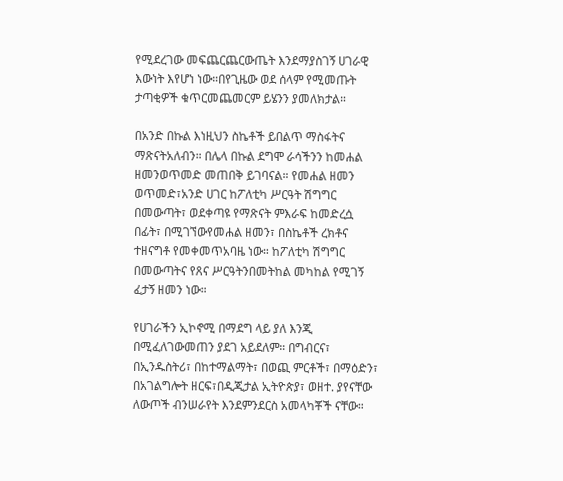የሚደረገው መፍጨርጨርውጤት እንደማያስገኝ ሀገራዊ እውነት እየሆነ ነው።በየጊዜው ወደ ሰላም የሚመጡት ታጣቂዎች ቁጥርመጨመርም ይሄንን ያመለክታል።

በአንድ በኩል እነዚህን ስኬቶች ይበልጥ ማስፋትና ማጽናትአለብን። በሌላ በኩል ደግሞ ራሳችንን ከመሐል ዘመንወጥመድ መጠበቅ ይገባናል። የመሐል ዘመን ወጥመድ፣አንድ ሀገር ከፖለቲካ ሥርዓት ሽግግር በመውጣት፣ ወደቀጣዩ የማጽናት ምእራፍ ከመድረሷ በፊት፣ በሚገኘውየመሐል ዘመን፣ በስኬቶች ረክቶና ተዘናግቶ የመቀመጥአባዜ ነው። ከፖለቲካ ሽግግር በመውጣትና የጸና ሥርዓትንበመትከል መካከል የሚገኝ ፈታኝ ዘመን ነው።

የሀገራችን ኢኮኖሚ በማደግ ላይ ያለ እንጂ በሚፈለገውመጠን ያደገ አይደለም። በግብርና፣ በኢንዱስትሪ፣ በከተማልማት፣ በወጪ ምርቶች፣ በማዕድን፣ በአገልግሎት ዘርፍ፣በዲጂታል ኢትዮጵያ፣ ወዘተ. ያየናቸው ለውጦች ብንሠራየት እንደምንደርስ አመላካቾች ናቸው።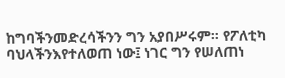ከግባችንመድረሳችንን ግን አያበሥሩም። የፖለቲካ ባህላችንእየተለወጠ ነው፤ ነገር ግን የሠለጠነ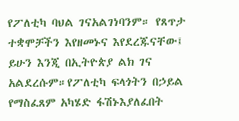የፖለቲካ ባህል ገናአልገነባንም። የጸጥታ ተቋሞቻችን እየዘመኑና እየደረጁናቸው፤ ይሁን እንጂ በኢትዮጵያ ልክ ገና አልደረሱም።የፖለቲካ ፍላጎትን በኃይል የማስፈጸም አካሄድ ፋሽኑእያለፈበት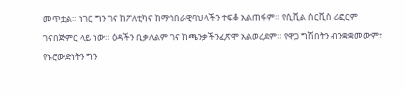መጥቷል። ነገር ግን ገና ከፖለቲካና ከማኅበራዊባህላችን ተፍቆ አልጠፋም። የሲቪል ሰርቪስ ሪፎርም ገናበጅምር ላይ ነው። ዕዳችን ቢቃለልም ገና ከጫንቃችንፈጽሞ አልወረደም። የዋጋ ግሽበትን ብንቋቋመውም፣ የኑሮውድነትን ግን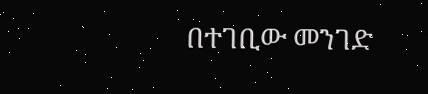በተገቢው መንገድ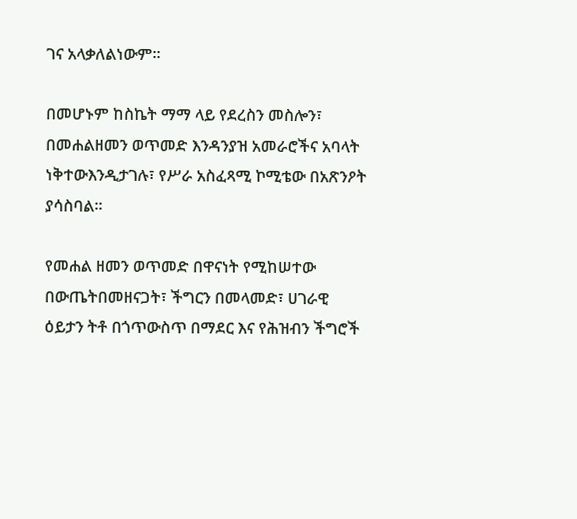ገና አላቃለልነውም።

በመሆኑም ከስኬት ማማ ላይ የደረስን መስሎን፣ በመሐልዘመን ወጥመድ እንዳንያዝ አመራሮችና አባላት ነቅተውእንዲታገሉ፣ የሥራ አስፈጻሚ ኮሚቴው በአጽንዖት ያሳስባል።

የመሐል ዘመን ወጥመድ በዋናነት የሚከሠተው በውጤትበመዘናጋት፣ ችግርን በመላመድ፣ ሀገራዊ ዕይታን ትቶ በጎጥውስጥ በማደር እና የሕዝብን ችግሮች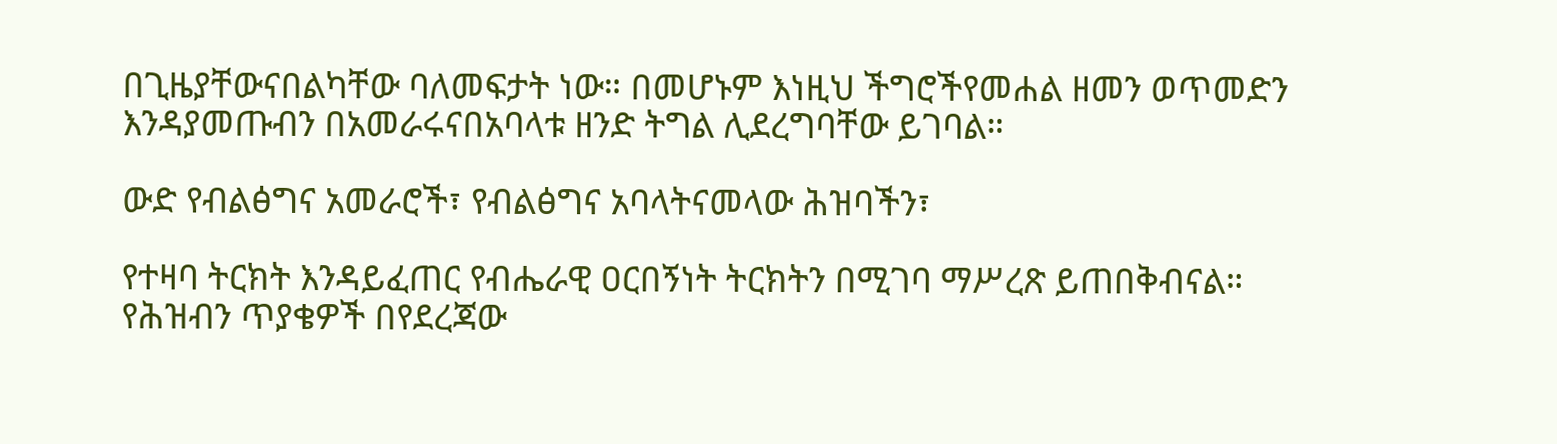በጊዜያቸውናበልካቸው ባለመፍታት ነው። በመሆኑም እነዚህ ችግሮችየመሐል ዘመን ወጥመድን እንዳያመጡብን በአመራሩናበአባላቱ ዘንድ ትግል ሊደረግባቸው ይገባል።

ውድ የብልፅግና አመራሮች፣ የብልፅግና አባላትናመላው ሕዝባችን፣

የተዛባ ትርክት እንዳይፈጠር የብሔራዊ ዐርበኝነት ትርክትን በሚገባ ማሥረጽ ይጠበቅብናል። የሕዝብን ጥያቄዎች በየደረጃው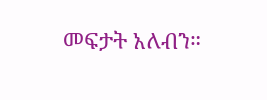መፍታት አለብን።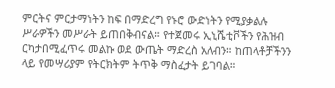ምርትና ምርታማነትን ከፍ በማድረግ የኑሮ ውድነትን የሚያቃልሉ ሥራዎችን መሥራት ይጠበቅብናል። የተጀመሩ ኢኒሼቲቮችን የሕዝብ ርካታበሚፈጥሩ መልኩ ወደ ውጤት ማድረስ አለብን። ከጠላቶቻችንን ላይ የመሣሪያም የትርክትም ትጥቅ ማስፈታት ይገባል።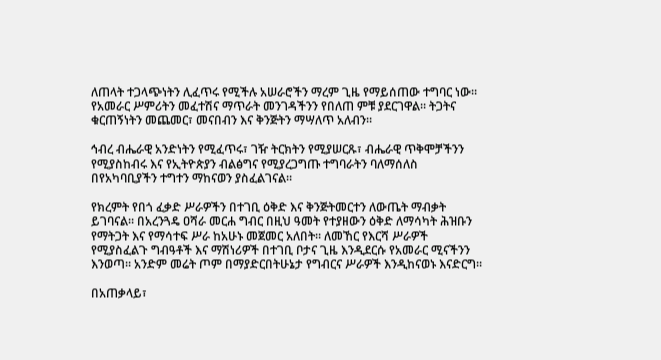ለጠላት ተጋላጭነትን ሊፈጥሩ የሚችሉ አሠራሮችን ማረም ጊዜ የማይሰጠው ተግባር ነው። የአመራር ሥምሪትን መፈተሽና ማጥራት መንገዳችንን የበለጠ ምቹ ያደርገዋል። ትጋትና ቁርጠኝነትን መጨመር፣ መናበብን እና ቅንጅትን ማሣለጥ አለብን።

ኅብረ ብሔራዊ አንድነትን የሚፈጥሩ፣ ገዥ ትርክትን የሚያሠርጹ፣ ብሔራዊ ጥቅሞቻችንን የሚያስከብሩ እና የኢትዮጵያን ብልፅግና የሚያረጋግጡ ተግባራትን ባለማሰለስ በየአካባቢያችን ተግተን ማከናወን ያስፈልገናል።

የክረምት የበጎ ፈቃድ ሥራዎችን በተገቢ ዕቅድ እና ቅንጅትመርተን ለውጤት ማብቃት ይገባናል። በአረንጓዴ ዐሻራ መርሐ ግብር በዚህ ዓመት የተያዘውን ዕቅድ ለማሳካት ሕዝቡን የማትጋት እና የማሳተፍ ሥራ ከአሁኑ መጀመር አለበት። ለመኸር የእርሻ ሥራዎች የሚያስፈልጉ ግብዓቶች እና ማሽነሪዎች በተገቢ ቦታና ጊዜ እንዲደርሱ የአመራር ሚናችንን እንወጣ። አንድም መሬት ጦም በማያድርበትሁኔታ የግብርና ሥራዎች እንዲከናወኑ እናድርግ።

በአጠቃላይ፣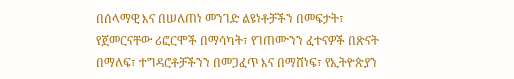በሰላማዊ እና በሠለጠነ መንገድ ልዩነቶቻችን በመፍታት፣ የጀመርናቸው ሪፎርሞች በማሳካት፣ የገጠሙንን ፈተናዎች በጽናት በማለፍ፣ ተግዳሮቶቻችንን በመጋፈጥ እና በማሸነፍ፣ የኢትዮጵያን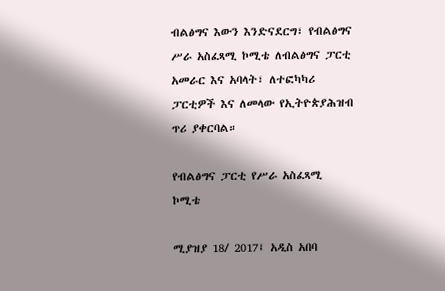ብልፅግና እውን እንድናደርግ፣ የብልፅግና ሥራ አስፈጻሚ ኮሚቴ ለብልፅግና ፓርቲ አመራር እና አባላት፣ ለተፎካካሪ ፓርቲዎች እና ለመላው የኢትዮጵያሕዝብ ጥሪ ያቀርባል።

የብልፅግና ፓርቲ የሥራ አስፈጻሚ ኮሚቴ

ሚያዝያ 18/ 2017፤ አዲስ አበባ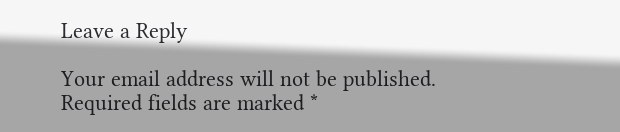Leave a Reply

Your email address will not be published. Required fields are marked *